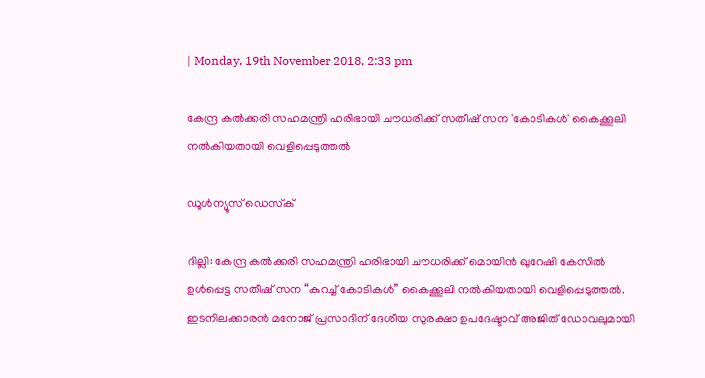| Monday, 19th November 2018, 2:33 pm

കേന്ദ്ര കല്‍ക്കരി സഹമന്ത്രി ഹരിഭായി ചൗധരിക്ക് സതീഷ് സന 'കോടികള്‍' കൈക്കൂലി നല്‍കിയതായി വെളിപ്പെടുത്തല്‍

ഡൂള്‍ന്യൂസ് ഡെസ്‌ക്

ദില്ലി: കേന്ദ്ര കല്‍ക്കരി സഹമന്ത്രി ഹരിഭായി ചൗധരിക്ക് മൊയിന്‍ ഖുറേഷി കേസില്‍ ഉള്‍പ്പെട്ട സതീഷ് സന “കുറച്ച് കോടികള്‍” കൈക്കൂലി നല്‍കിയതായി വെളിപ്പെടുത്തല്‍. ഇടനിലക്കാരന്‍ മനോജ് പ്രസാദിന് ദേശീയ സുരക്ഷാ ഉപദേഷ്ടാവ് അജിത് ഡോവലുമായി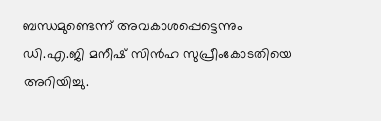ബന്ധമുണ്ടെന്ന് അവകാശപ്പെട്ടെന്നും ഡി.എ.ജി മനീഷ് സിന്‍ഹ സുപ്രീംകോടതിയെ അറിയിച്ചു.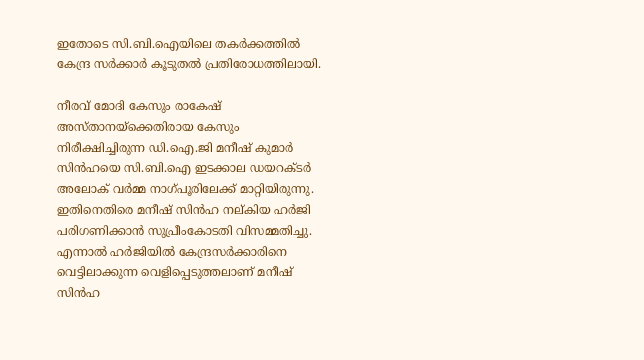ഇതോടെ സി.ബി.ഐയിലെ തകര്‍ക്കത്തില്‍ കേന്ദ്ര സര്‍ക്കാര്‍ കൂടുതല്‍ പ്രതിരോധത്തിലായി.

നീരവ് മോദി കേസും രാകേഷ് അസ്താനയ്‌ക്കെതിരായ കേസും നിരീക്ഷിച്ചിരുന്ന ഡി.ഐ.ജി മനീഷ് കുമാര്‍ സിന്‍ഹയെ സി.ബി.ഐ ഇടക്കാല ഡയറക്ടര്‍ അലോക് വര്‍മ്മ നാഗ്പൂരിലേക്ക് മാറ്റിയിരുന്നു. ഇതിനെതിരെ മനീഷ് സിന്‍ഹ നല്കിയ ഹര്‍ജി പരിഗണിക്കാന്‍ സുപ്രീംകോടതി വിസമ്മതിച്ചു. എന്നാല്‍ ഹര്‍ജിയില്‍ കേന്ദ്രസര്‍ക്കാരിനെ വെട്ടിലാക്കുന്ന വെളിപ്പെടുത്തലാണ് മനീഷ് സിന്‍ഹ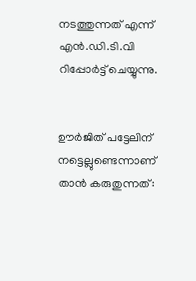നടത്തുന്നത് എന്ന് എന്‍.ഡി.ടി.വി റിപ്പോര്‍ട്ട് ചെയ്യുന്നു.


ഊര്‍ജിത് പട്ടേലിന് നട്ടെല്ലുണ്ടെന്നാണ് താന്‍ കരുതുന്നത്: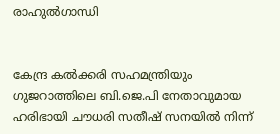രാഹുല്‍ഗാന്ധി


കേന്ദ്ര കല്‍ക്കരി സഹമന്ത്രിയും ഗുജറാത്തിലെ ബി.ജെ.പി നേതാവുമായ ഹരിഭായി ചൗധരി സതീഷ് സനയില്‍ നിന്ന്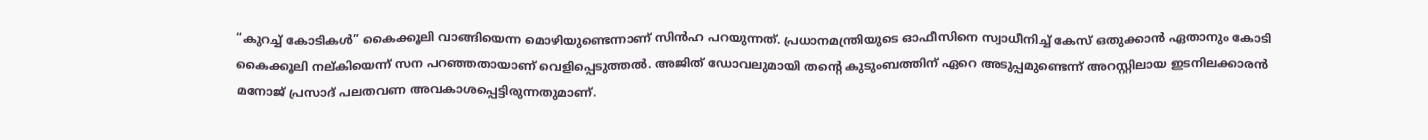“കുറച്ച് കോടികള്‍” കൈക്കൂലി വാങ്ങിയെന്ന മൊഴിയുണ്ടെന്നാണ് സിന്‍ഹ പറയുന്നത്. പ്രധാനമന്ത്രിയുടെ ഓഫീസിനെ സ്വാധീനിച്ച് കേസ് ഒതുക്കാന്‍ ഏതാനും കോടി കൈക്കൂലി നല്കിയെന്ന് സന പറഞ്ഞതായാണ് വെളിപ്പെടുത്തല്‍. അജിത് ഡോവലുമായി തന്റെ കുടുംബത്തിന് ഏറെ അടുപ്പമുണ്ടെന്ന് അറസ്റ്റിലായ ഇടനിലക്കാരന്‍ മനോജ് പ്രസാദ് പലതവണ അവകാശപ്പെട്ടിരുന്നതുമാണ്.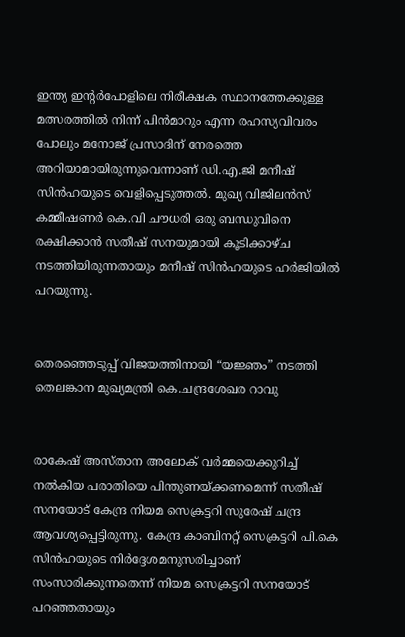ഇന്ത്യ ഇന്റര്‍പോളിലെ നിരീക്ഷക സ്ഥാനത്തേക്കുള്ള മത്സരത്തില്‍ നിന്ന് പിന്‍മാറും എന്ന രഹസ്യവിവരം പോലും മനോജ് പ്രസാദിന് നേരത്തെ അറിയാമായിരുന്നുവെന്നാണ് ഡി.എ.ജി മനീഷ് സിന്‍ഹയുടെ വെളിപ്പെടുത്തല്‍. മുഖ്യ വിജിലന്‍സ് കമ്മീഷണര്‍ കെ.വി ചൗധരി ഒരു ബന്ധുവിനെ രക്ഷിക്കാന്‍ സതീഷ് സനയുമായി കൂടിക്കാഴ്ച നടത്തിയിരുന്നതായും മനീഷ് സിന്‍ഹയുടെ ഹര്‍ജിയില്‍ പറയുന്നു.


തെരഞ്ഞെടുപ്പ് വിജയത്തിനായി “യജ്ഞം” നടത്തി തെലങ്കാന മുഖ്യമന്ത്രി കെ.ചന്ദ്രശേഖര റാവു


രാകേഷ് അസ്താന അലോക് വര്‍മ്മയെക്കുറിച്ച് നല്‍കിയ പരാതിയെ പിന്തുണയ്ക്കണമെന്ന് സതീഷ് സനയോട് കേന്ദ്ര നിയമ സെക്രട്ടറി സുരേഷ് ചന്ദ്ര ആവശ്യപ്പെട്ടിരുന്നു. കേന്ദ്ര കാബിനറ്റ് സെക്രട്ടറി പി.കെ സിന്‍ഹയുടെ നിര്‍ദ്ദേശമനുസരിച്ചാണ് സംസാരിക്കുന്നതെന്ന് നിയമ സെക്രട്ടറി സനയോട് പറഞ്ഞതായും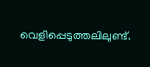വെളിപ്പെടുത്തലിലുണ്ട്.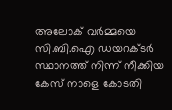അലോക് വര്‍മ്മയെ സി.ബി.ഐ ഡയറക്ടര്‍ സ്ഥാനത്ത് നിന്ന് നീക്കിയ കേസ് നാളെ കോടതി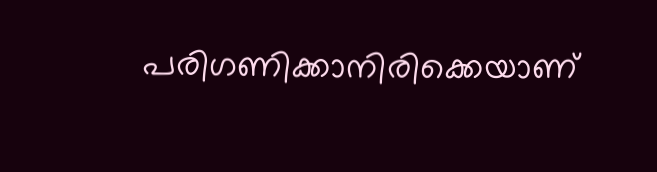പരിഗണിക്കാനിരിക്കെയാണ്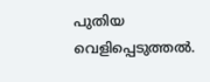പുതിയ വെളിപ്പെടുത്തല്‍.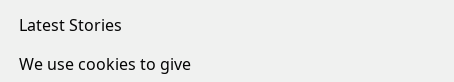Latest Stories

We use cookies to give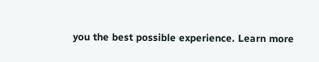you the best possible experience. Learn more